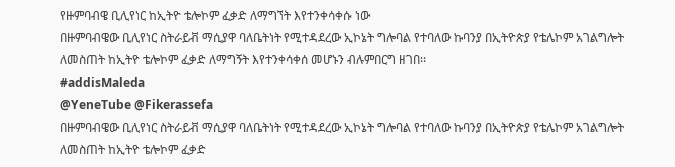የዙምባብዌ ቢሊየነር ከኢትዮ ቴሎኮም ፈቃድ ለማግኘት እየተንቀሳቀሱ ነው
በዙምባብዌው ቢሊየነር ስትራይቭ ማሲያዋ ባለቤትነት የሚተዳደረው ኢኮኔት ግሎባል የተባለው ኩባንያ በኢትዮጵያ የቴሌኮም አገልግሎት ለመስጠት ከኢትዮ ቴሎኮም ፈቃድ ለማግኝት እየተንቀሳቀሰ መሆኑን ብሉምበርግ ዘገበ፡፡
#addisMaleda
@YeneTube @Fikerassefa
በዙምባብዌው ቢሊየነር ስትራይቭ ማሲያዋ ባለቤትነት የሚተዳደረው ኢኮኔት ግሎባል የተባለው ኩባንያ በኢትዮጵያ የቴሌኮም አገልግሎት ለመስጠት ከኢትዮ ቴሎኮም ፈቃድ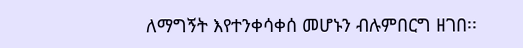ለማግኝት እየተንቀሳቀሰ መሆኑን ብሉምበርግ ዘገበ፡፡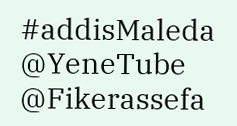#addisMaleda
@YeneTube @Fikerassefa